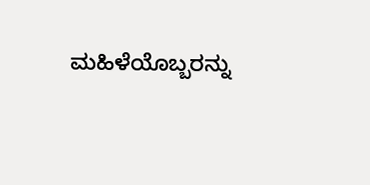ಮಹಿಳೆಯೊಬ್ಬರನ್ನು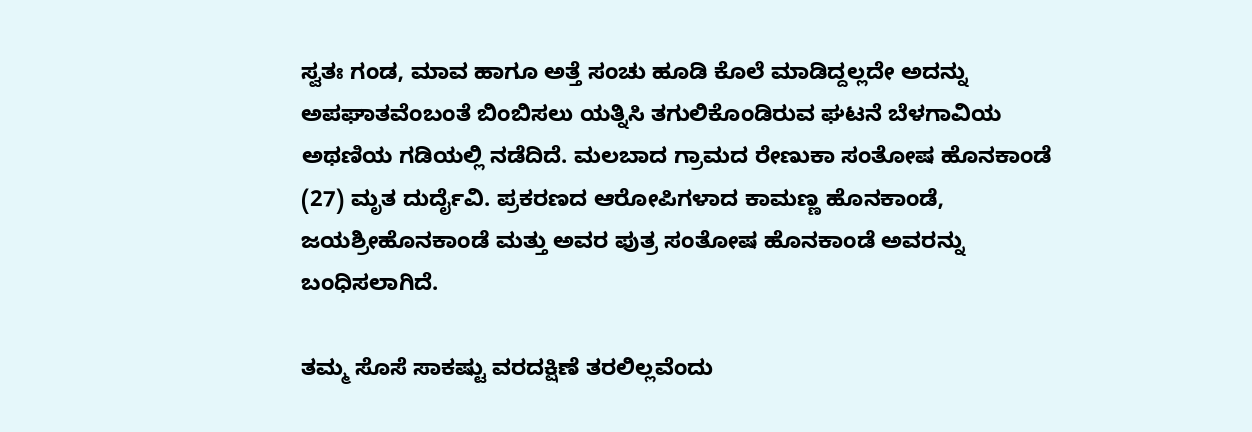ಸ್ವತಃ ಗಂಡ, ಮಾವ ಹಾಗೂ ಅತ್ತೆ ಸಂಚು ಹೂಡಿ ಕೊಲೆ ಮಾಡಿದ್ದಲ್ಲದೇ ಅದನ್ನು ಅಪಘಾತವೆಂಬಂತೆ ಬಿಂಬಿಸಲು ಯತ್ನಿಸಿ ತಗುಲಿಕೊಂಡಿರುವ ಘಟನೆ ಬೆಳಗಾವಿಯ ಅಥಣಿಯ ಗಡಿಯಲ್ಲಿ ನಡೆದಿದೆ. ಮಲಬಾದ ಗ್ರಾಮದ ರೇಣುಕಾ ಸಂತೋಷ ಹೊನಕಾಂಡೆ (27) ಮೃತ ದುರ್ದೈವಿ. ಪ್ರಕರಣದ ಆರೋಪಿಗಳಾದ ಕಾಮಣ್ಣ ಹೊನಕಾಂಡೆ, ಜಯಶ್ರೀಹೊನಕಾಂಡೆ ಮತ್ತು ಅವರ ಪುತ್ರ ಸಂತೋಷ ಹೊನಕಾಂಡೆ ಅವರನ್ನು ಬಂಧಿಸಲಾಗಿದೆ.

ತಮ್ಮ ಸೊಸೆ ಸಾಕಷ್ಟು ವರದಕ್ಷಿಣೆ ತರಲಿಲ್ಲವೆಂದು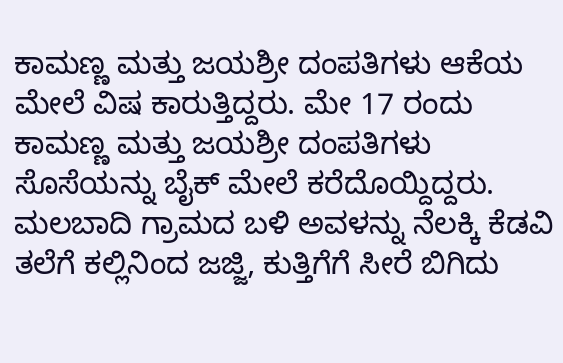ಕಾಮಣ್ಣ ಮತ್ತು ಜಯಶ್ರೀ ದಂಪತಿಗಳು ಆಕೆಯ ಮೇಲೆ ವಿಷ ಕಾರುತ್ತಿದ್ದರು. ಮೇ 17 ರಂದು ಕಾಮಣ್ಣ ಮತ್ತು ಜಯಶ್ರೀ ದಂಪತಿಗಳು ಸೊಸೆಯನ್ನು ಬೈಕ್‌ ಮೇಲೆ ಕರೆದೊಯ್ದಿದ್ದರು. ಮಲಬಾದಿ ಗ್ರಾಮದ ಬಳಿ ಅವಳನ್ನು ನೆಲಕ್ಕಿ ಕೆಡವಿ ತಲೆಗೆ ಕಲ್ಲಿನಿಂದ ಜಜ್ಜಿ, ಕುತ್ತಿಗೆಗೆ ಸೀರೆ ಬಿಗಿದು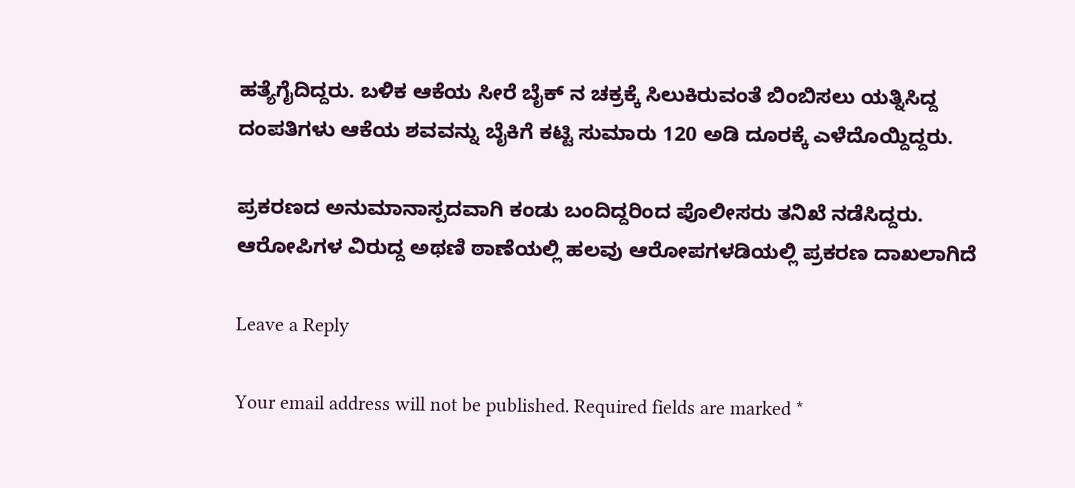ಹತ್ಯೆಗೈದಿದ್ದರು. ಬಳಿಕ ಆಕೆಯ ಸೀರೆ ಬೈಕ್‌ ನ ಚಕ್ರಕ್ಕೆ ಸಿಲುಕಿರುವಂತೆ ಬಿಂಬಿಸಲು ಯತ್ನಿಸಿದ್ದ ದಂಪತಿಗಳು ಆಕೆಯ ಶವವನ್ನು ಬೈಕಿಗೆ ಕಟ್ಟಿ ಸುಮಾರು 120 ಅಡಿ ದೂರಕ್ಕೆ ಎಳೆದೊಯ್ದಿದ್ದರು.

ಪ್ರಕರಣದ ಅನುಮಾನಾಸ್ಪದವಾಗಿ ಕಂಡು ಬಂದಿದ್ದರಿಂದ ಪೊಲೀಸರು ತನಿಖೆ ನಡೆಸಿದ್ದರು. ಆರೋಪಿಗಳ ವಿರುದ್ದ ಅಥಣಿ ಠಾಣೆಯಲ್ಲಿ ಹಲವು ಆರೋಪಗಳಡಿಯಲ್ಲಿ ಪ್ರಕರಣ ದಾಖಲಾಗಿದೆ

Leave a Reply

Your email address will not be published. Required fields are marked *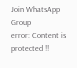Join WhatsApp Group
error: Content is protected !!